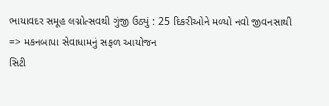ભાયાવદર સમૂહ લગ્નોત્સવથી ગુંજી ઉઠ્યું : 25 દિકરીઓને મળ્યો નવો જીવનસાથી
=> મકનબાપા સેવાધામનું સફળ આયોજન
સિટી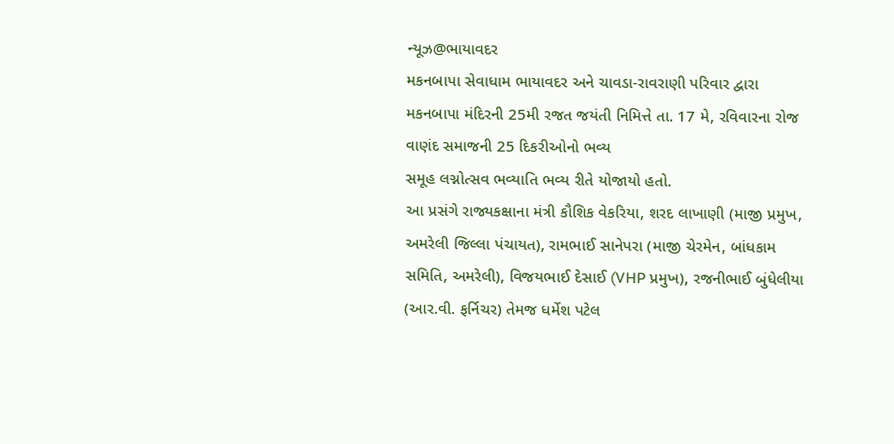ન્યૂઝ@ભાયાવદર
મકનબાપા સેવાધામ ભાયાવદર અને ચાવડા-રાવરાણી પરિવાર દ્વારા મકનબાપા મંદિરની 25મી રજત જયંતી નિમિત્તે તા. 17 મે, રવિવારના રોજ વાણંદ સમાજની 25 દિકરીઓનો ભવ્ય
સમૂહ લગ્નોત્સવ ભવ્યાતિ ભવ્ય રીતે યોજાયો હતો.
આ પ્રસંગે રાજ્યકક્ષાના મંત્રી કૌશિક વેકરિયા, શરદ લાખાણી (માજી પ્રમુખ, અમરેલી જિલ્લા પંચાયત), રામભાઈ સાનેપરા (માજી ચેરમેન, બાંધકામ સમિતિ, અમરેલી), વિજયભાઈ દેસાઈ (VHP પ્રમુખ), રજનીભાઈ બુંધેલીયા (આર.વી. ફર્નિચર) તેમજ ધર્મેશ પટેલ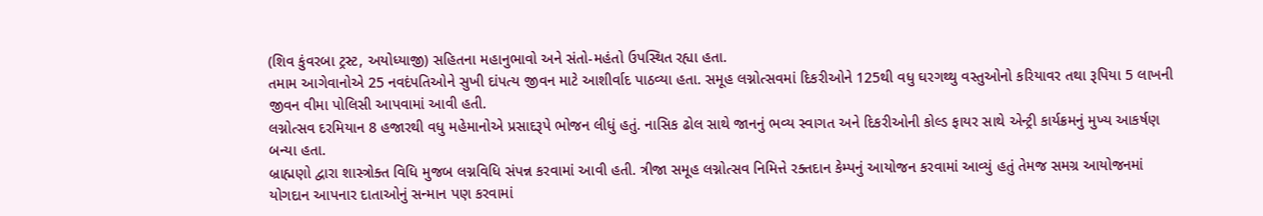(શિવ કુંવરબા ટ્રસ્ટ, અયોધ્યાજી) સહિતના મહાનુભાવો અને સંતો-મહંતો ઉપસ્થિત રહ્યા હતા.
તમામ આગેવાનોએ 25 નવદંપતિઓને સુખી દાંપત્ય જીવન માટે આશીર્વાદ પાઠવ્યા હતા. સમૂહ લગ્નોત્સવમાં દિકરીઓને 125થી વધુ ઘરગથ્થુ વસ્તુઓનો કરિયાવર તથા રૂપિયા 5 લાખની જીવન વીમા પોલિસી આપવામાં આવી હતી.
લગ્નોત્સવ દરમિયાન 8 હજારથી વધુ મહેમાનોએ પ્રસાદરૂપે ભોજન લીધું હતું. નાસિક ઢોલ સાથે જાનનું ભવ્ય સ્વાગત અને દિકરીઓની કોલ્ડ ફાયર સાથે એન્ટ્રી કાર્યક્રમનું મુખ્ય આકર્ષણ બન્યા હતા.
બ્રાહ્મણો દ્વારા શાસ્ત્રોક્ત વિધિ મુજબ લગ્નવિધિ સંપન્ન કરવામાં આવી હતી. ત્રીજા સમૂહ લગ્નોત્સવ નિમિત્તે રક્તદાન કેમ્પનું આયોજન કરવામાં આવ્યું હતું તેમજ સમગ્ર આયોજનમાં યોગદાન આપનાર દાતાઓનું સન્માન પણ કરવામાં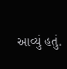આવ્યું હતું.